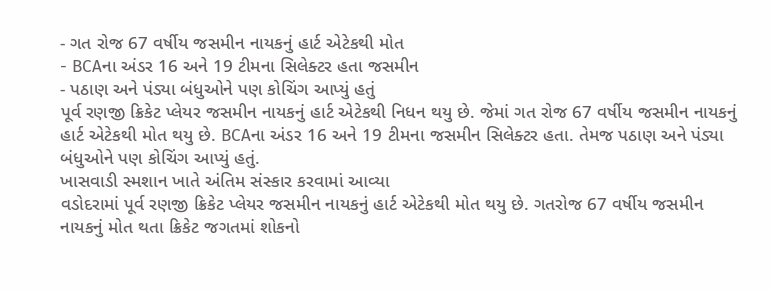- ગત રોજ 67 વર્ષીય જસમીન નાયકનું હાર્ટ એટેકથી મોત
- BCAના અંડર 16 અને 19 ટીમના સિલેક્ટર હતા જસમીન
- પઠાણ અને પંડ્યા બંધુઓને પણ કોચિંગ આપ્યું હતું
પૂર્વ રણજી ક્રિકેટ પ્લેયર જસમીન નાયકનું હાર્ટ એટેકથી નિધન થયુ છે. જેમાં ગત રોજ 67 વર્ષીય જસમીન નાયકનું હાર્ટ એટેકથી મોત થયુ છે. BCAના અંડર 16 અને 19 ટીમના જસમીન સિલેક્ટર હતા. તેમજ પઠાણ અને પંડ્યા બંધુઓને પણ કોચિંગ આપ્યું હતું.
ખાસવાડી સ્મશાન ખાતે અંતિમ સંસ્કાર કરવામાં આવ્યા
વડોદરામાં પૂર્વ રણજી ક્રિકેટ પ્લેયર જસમીન નાયકનું હાર્ટ એટેકથી મોત થયુ છે. ગતરોજ 67 વર્ષીય જસમીન નાયકનું મોત થતા ક્રિકેટ જગતમાં શોકનો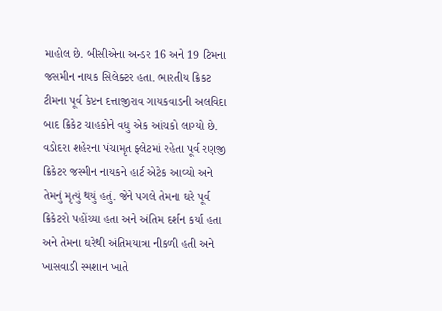માહોલ છે. બીસીએના અન્ડર 16 અને 19 ટિમના જસમીન નાયક સિલેક્ટર હતા. ભારતીય ક્રિકટ ટીમના પૂર્વ કેપ્ટન દત્તાજીરાવ ગાયકવાડની અલવિદા બાદ ક્રિકેટ ચાહકોને વધુ એક આંચકો લાગ્યો છે. વડોદરા શહેરના પંચામૃત ફ્લેટમાં રહેતા પૂર્વ રણજી ક્રિકેટર જસ્મીન નાયકને હાર્ટ એટેક આવ્યો અને તેમનું મૃત્યું થયું હતું. જેને પગલે તેમના ઘરે પૂર્વ ક્રિકેટરો પહોંચ્યા હતા અને અંતિમ દર્શન કર્યા હતા અને તેમના ઘરેથી અંતિમયાત્રા નીકળી હતી અને ખાસવાડી સ્મશાન ખાતે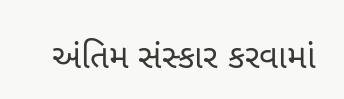અંતિમ સંસ્કાર કરવામાં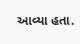આવ્યા હતા.